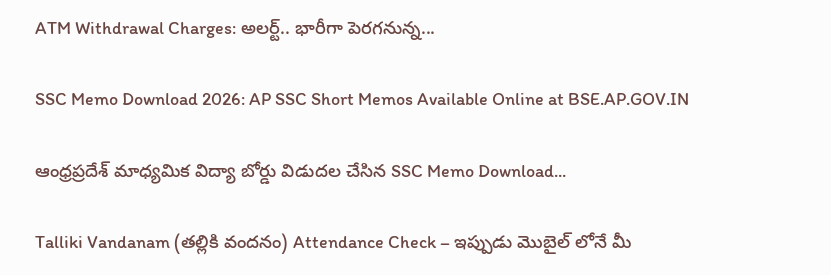ATM Withdrawal Charges: అలర్ట్.. భారీగా పెరగనున్న...

SSC Memo Download 2026: AP SSC Short Memos Available Online at BSE.AP.GOV.IN

ఆంధ్రప్రదేశ్ మాధ్యమిక విద్యా బోర్డు విడుదల చేసిన SSC Memo Download...

Talliki Vandanam (తల్లికి వందనం) Attendance Check – ఇప్పుడు మొబైల్ లోనే మీ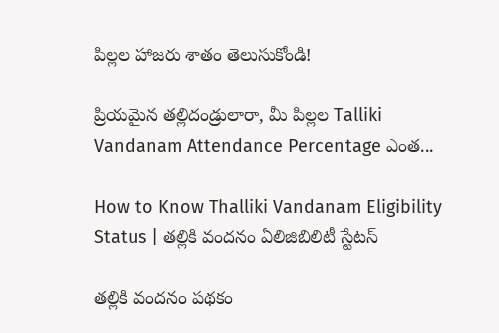పిల్లల హాజరు శాతం తెలుసుకోండి!

ప్రియమైన తల్లిదండ్రులారా, మీ పిల్లల Talliki Vandanam Attendance Percentage ఎంత...

How to Know Thalliki Vandanam Eligibility Status | తల్లికి వందనం ఏలిజిబిలిటీ స్టేటస్

తల్లికి వందనం పథకం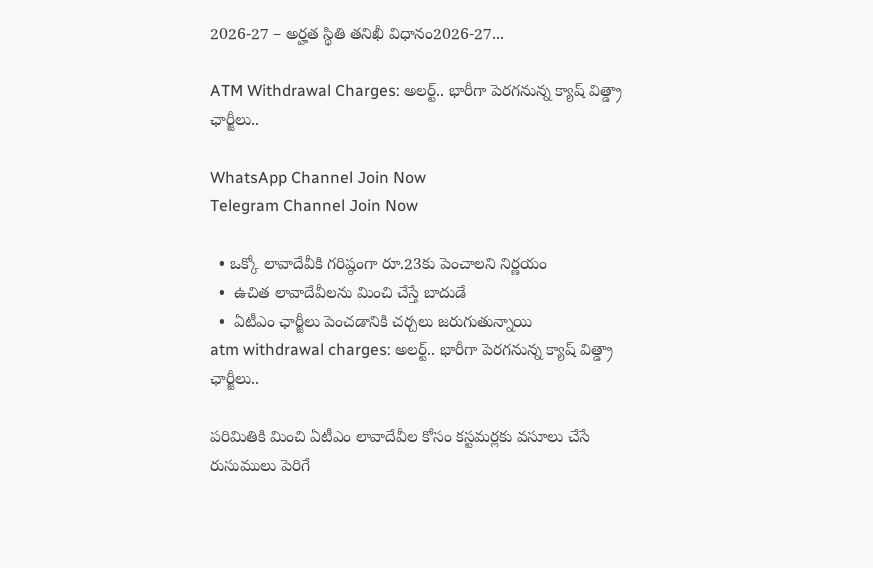2026-27 – అర్హత స్థితి తనిఖీ విధానం2026-27...

ATM Withdrawal Charges: అలర్ట్.. భారీగా పెరగనున్న క్యాష్ విత్డ్రా ఛార్జీలు..

WhatsApp Channel Join Now
Telegram Channel Join Now

  • ఒక్కో లావాదేవీకి గరిష్ఠంగా రూ.23కు పెంచాలని నిర్ణయం
  •  ఉచిత లావాదేవీలను మించి చేస్తే బాదుడే
  •  ఏటీఎం ఛార్జీలు పెంచడానికి చర్చలు జరుగుతున్నాయి
atm withdrawal charges: అలర్ట్.. భారీగా పెరగనున్న క్యాష్ విత్డ్రా ఛార్జీలు..

పరిమితికి మించి ఏటీఎం లావాదేవీల కోసం కస్టమర్లకు వసూలు చేసే రుసుములు పెరిగే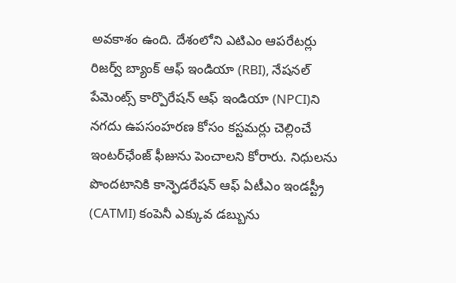అవకాశం ఉంది. దేశంలోని ఎటిఎం ఆపరేటర్లు రిజర్వ్ బ్యాంక్ ఆఫ్ ఇండియా (RBI), నేషనల్ పేమెంట్స్ కార్పొరేషన్ ఆఫ్ ఇండియా (NPCI)ని నగదు ఉపసంహరణ కోసం కస్టమర్లు చెల్లించే ఇంటర్‌ఛేంజ్ ఫీజును పెంచాలని కోరారు. నిధులను పొందటానికి కాన్ఫెడరేషన్ ఆఫ్ ఏటీఎం ఇండస్ట్రీ (CATMI) కంపెనీ ఎక్కువ డబ్బును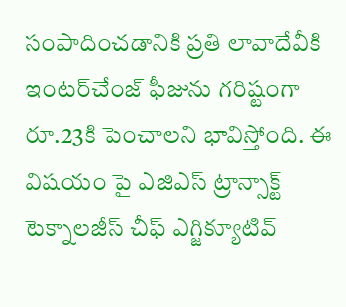సంపాదించడానికి ప్రతి లావాదేవీకి ఇంటర్‌చేంజ్ ఫీజును గరిష్టంగా రూ.23కి పెంచాలని భావిస్తోంది. ఈ విషయం పై ఎజిఎస్ ట్రాన్సాక్ట్ టెక్నాలజీస్ చీఫ్ ఎగ్జిక్యూటివ్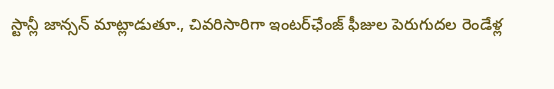స్టాన్లీ జాన్సన్ మాట్లాడుతూ., చివరిసారిగా ఇంటర్‌ఛేంజ్ ఫీజుల పెరుగుదల రెండేళ్ల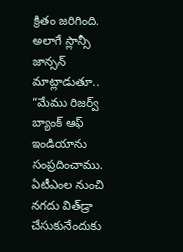క్రితం జరిగింది. అలాగే స్లాన్సీ జాన్సన్ మాట్లాడుతూ.. “మేము రిజర్వ్ బ్యాంక్ ఆఫ్ ఇండియాను సంప్రదించాము. ఏటీఎంల నుంచి నగదు విత్‌డ్రా చేసుకునేందుకు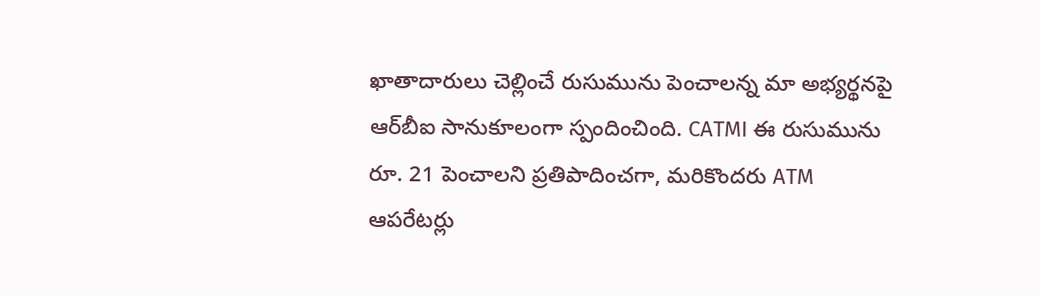ఖాతాదారులు చెల్లించే రుసుమును పెంచాలన్న మా అభ్యర్థనపై ఆర్‌బీఐ సానుకూలంగా స్పందించింది. CATMI ఈ రుసుమును రూ. 21 పెంచాలని ప్రతిపాదించగా, మరికొందరు ATM ఆపరేటర్లు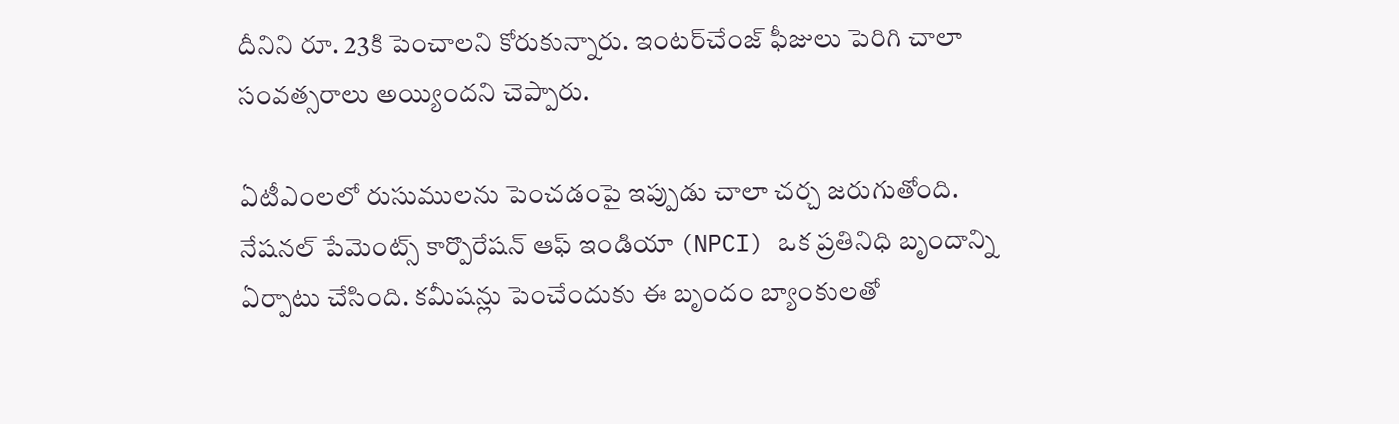దీనిని రూ. 23కి పెంచాలని కోరుకున్నారు. ఇంటర్‌చేంజ్ ఫీజులు పెరిగి చాలా సంవత్సరాలు అయ్యిందని చెప్పారు.

ఏటీఎంలలో రుసుములను పెంచడంపై ఇప్పుడు చాలా చర్చ జరుగుతోంది. నేషనల్ పేమెంట్స్ కార్పొరేషన్ ఆఫ్ ఇండియా (NPCI) ఒక ప్రతినిధి బృందాన్ని ఏర్పాటు చేసింది. కమీషన్లు పెంచేందుకు ఈ బృందం బ్యాంకులతో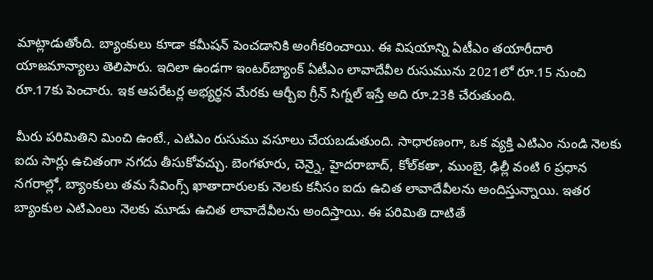మాట్లాడుతోంది. బ్యాంకులు కూడా కమీషన్ పెంచడానికి అంగీకరించాయి. ఈ విషయాన్ని ఏటీఎం తయారీదారి యాజమాన్యాలు తెలిపారు. ఇదిలా ఉండగా ఇంటర్‌బ్యాంక్ ఏటీఎం లావాదేవీల రుసుమును 2021లో రూ.15 నుంచి రూ.17కు పెంచారు. ఇక ఆపరేటర్ల అభ్యర్థన మేరకు ఆర్బీఐ గ్రీన్ సిగ్నల్ ఇస్తే అది రూ.23కి చేరుతుంది.

మీరు పరిమితిని మించి ఉంటే., ఎటిఎం రుసుము వసూలు చేయబడుతుంది. సాధారణంగా, ఒక వ్యక్తి ఎటిఎం నుండి నెలకు ఐదు సార్లు ఉచితంగా నగదు తీసుకోవచ్చు. బెంగళూరు, చెన్నై, హైదరాబాద్, కోల్‌కతా, ముంబై, ఢిల్లీ వంటి 6 ప్రధాన నగరాల్లో, బ్యాంకులు తమ సేవింగ్స్ ఖాతాదారులకు నెలకు కనీసం ఐదు ఉచిత లావాదేవీలను అందిస్తున్నాయి. ఇతర బ్యాంకుల ఎటిఎంలు నెలకు మూడు ఉచిత లావాదేవీలను అందిస్తాయి. ఈ పరిమితి దాటితే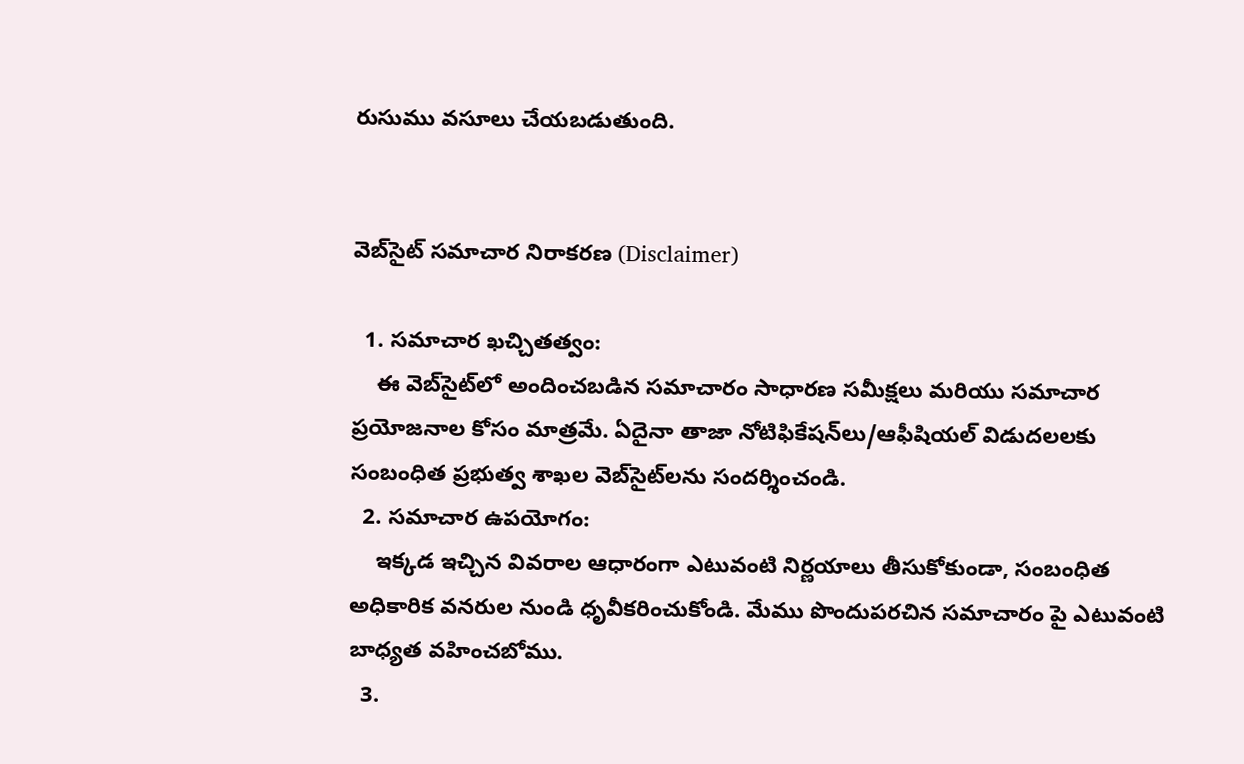రుసుము వసూలు చేయబడుతుంది.


వెబ్‌సైట్ సమాచార నిరాకరణ (Disclaimer)

  1. సమాచార ఖచ్చితత్వం:
    ఈ వెబ్‌సైట్‌లో అందించబడిన సమాచారం సాధారణ సమీక్షలు మరియు సమాచార ప్రయోజనాల కోసం మాత్రమే. ఏదైనా తాజా నోటిఫికేషన్‌లు/ఆఫీషియల్ విడుదలలకు సంబంధిత ప్రభుత్వ శాఖల వెబ్‌సైట్‌లను సందర్శించండి.
  2. సమాచార ఉపయోగం:
    ఇక్కడ ఇచ్చిన వివరాల ఆధారంగా ఎటువంటి నిర్ణయాలు తీసుకోకుండా, సంబంధిత అధికారిక వనరుల నుండి ధృవీకరించుకోండి. మేము పొందుపరచిన సమాచారం పై ఎటువంటి బాధ్యత వహించబోము.
  3.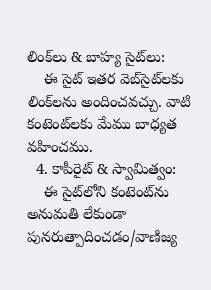లింక్‌లు & బాహ్య సైట్‌లు:
    ఈ సైట్ ఇతర వెబ్‌సైట్‌లకు లింక్‌లను అందించవచ్చు. వాటి కంటెంట్‌లకు మేము బాధ్యత వహించము.
  4. కాపీరైట్ & స్వామిత్వం:
    ఈ సైట్‌లోని కంటెంట్‌ను అనుమతి లేకుండా పునరుత్పాదించడం/వాణిజ్య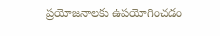ప్రయోజనాలకు ఉపయోగించడం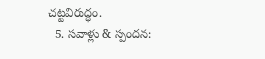చట్టవిరుద్ధం.
  5. సవాళ్లు & స్పందన: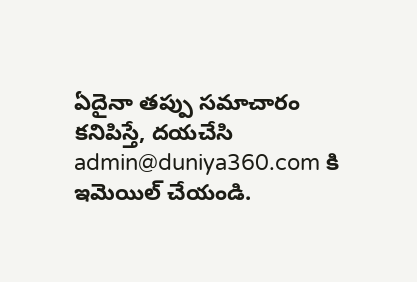ఏదైనా తప్పు సమాచారం కనిపిస్తే, దయచేసి admin@duniya360.com కి ఇమెయిల్ చేయండి.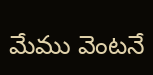మేము వెంటనే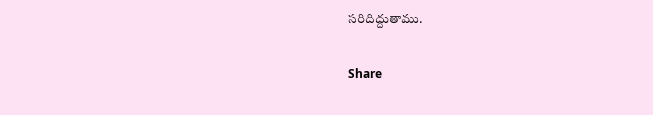సరిదిద్దుతాము.

Share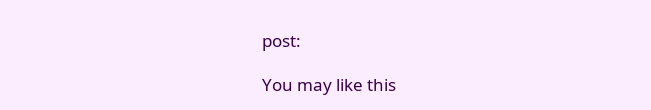post:

You may like this